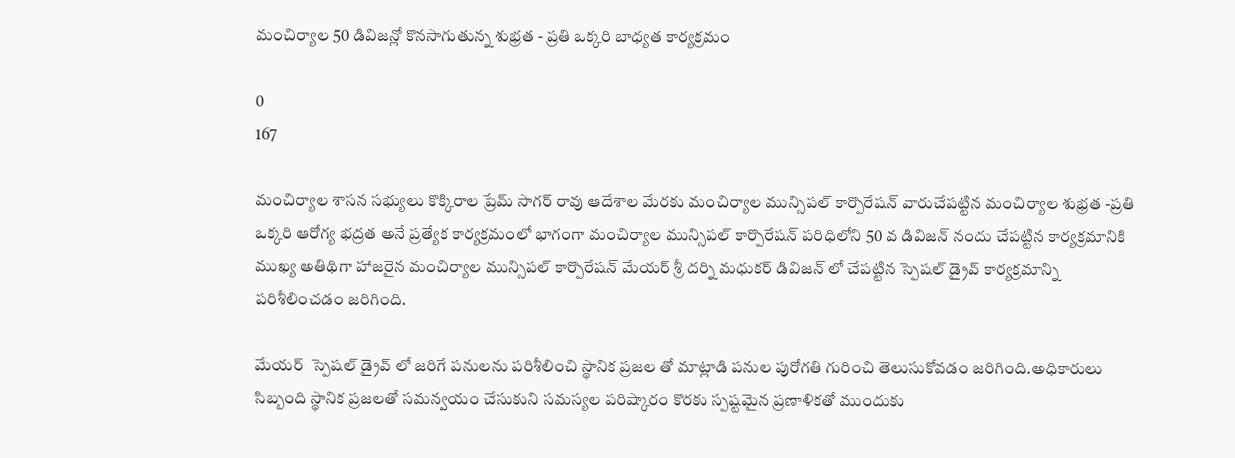మంచిర్యాల 50 డివిజన్లో కొనసాగుతున్న శుభ్రత - ప్రతి ఒక్కరి బాధ్యత కార్యక్రమం

0
167

మంచిర్యాల శాసన సభ్యులు కొక్కిరాల ప్రేమ్ సాగర్ రావు ఆదేశాల మేరకు మంచిర్యాల మున్సిపల్ కార్పొరేషన్ వారుచేపట్టిన మంచిర్యాల శుభ్రత -ప్రతి ఒక్కరి ఆరోగ్య భద్రత అనే ప్రత్యేక కార్యక్రమంలో భాగంగా మంచిర్యాల మున్సిపల్ కార్పొరేషన్ పరిధిలోని 50 వ డివిజన్ నందు చేపట్టిన కార్యక్రమానికి ముఖ్య అతిథిగా హాజరైన మంచిర్యాల మున్సిపల్ కార్పొరేషన్ మేయర్ శ్రీ దర్ని మధుకర్ డివిజన్ లో చేపట్టిన స్పెషల్ డ్రైవ్ కార్యక్రమాన్ని పరిశీలించడం జరిగింది.

మేయర్  స్పెషల్ డ్రైవ్ లో జరిగే పనులను పరిశీలించి స్థానిక ప్రజల తో మాట్లాడి పనుల పురోగతి గురించి తెలుసుకోవడం జరిగింది.అధికారులు సిబ్బంది స్థానిక ప్రజలతో సమన్వయం చేసుకుని సమస్యల పరిష్కారం కొరకు స్పష్టమైన ప్రణాళికతో ముందుకు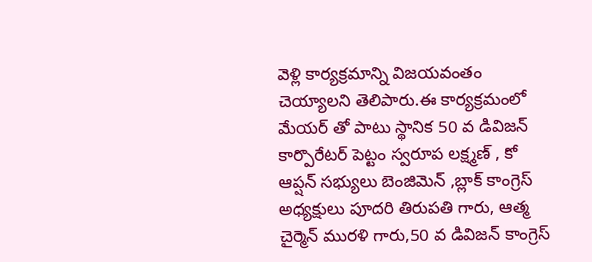వెళ్లి కార్యక్రమాన్ని విజయవంతం చెయ్యాలని తెలిపారు.ఈ కార్యక్రమంలో మేయర్ తో పాటు స్థానిక 50 వ డివిజన్ కార్పొరేటర్ పెట్టం స్వరూప లక్ష్మణ్ , కో ఆప్షన్ సభ్యులు బెంజిమెన్ ,బ్లాక్ కాంగ్రెస్ అధ్యక్షులు పూదరి తిరుపతి గారు, ఆత్మ చైర్మెన్ మురళి గారు,50 వ డివిజన్ కాంగ్రెస్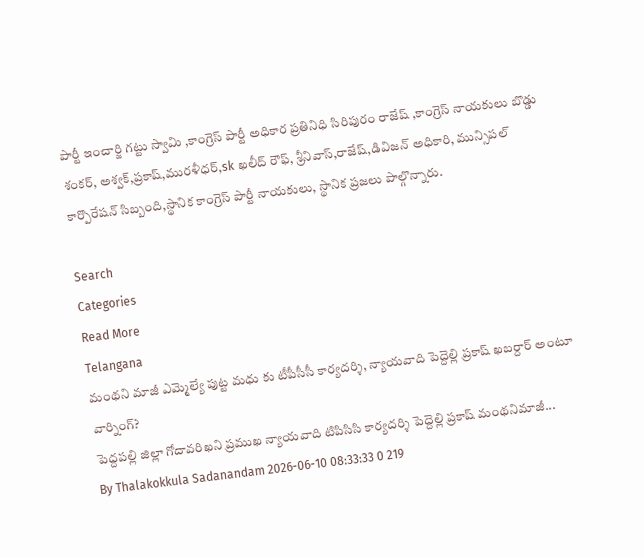పార్టీ ఇంచార్జి గట్టు స్వామి ,కాంగ్రెస్ పార్టీ అధికార ప్రతినిధి సిరిపురం రాజేష్ ,కాంగ్రెస్ నాయకులు బొడ్డు శంకర్, అశ్వక్,ప్రకాష్,మురళీధర్,sk ఖలీద్ రౌఫ్, శ్రీనివాస్,రాజేష్,డివిజన్ అధికారి, మున్సిపల్ కార్పొరేషన్ సిబ్బంది,స్థానిక కాంగ్రెస్ పార్టీ నాయకులు, స్థానిక ప్రజలు పాల్గొన్నారు.

Search
Categories
Read More
Telangana
మంథని మాజీ ఎమ్మెల్యే పుట్ట మధు కు టీపీసీసీ కార్యదర్శి, న్యాయవాది పెద్దెల్లి ప్రకాష్ ఖబర్దార్ అంటూ వార్నింగ్?
పెద్దపల్లి జిల్లా గోదావరిఖని ప్రముఖ న్యాయవాది టిపిసిసి కార్యదర్శి పెద్దెల్లి ప్రకాష్ మంథనిమాజీ...
By Thalakokkula Sadanandam 2026-06-10 08:33:33 0 219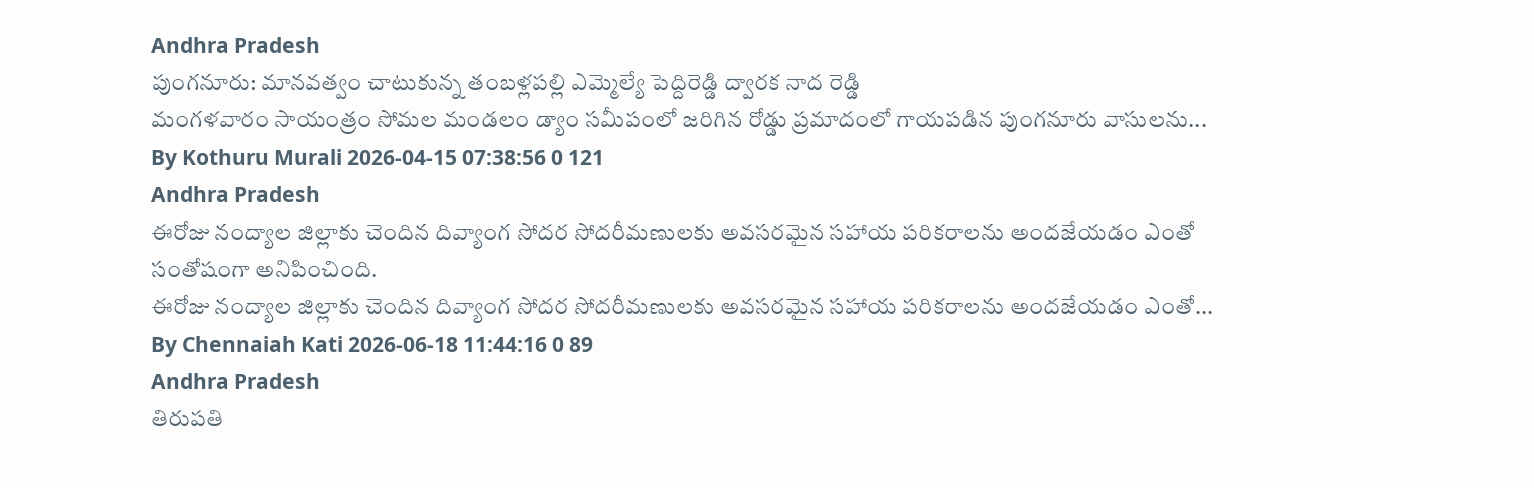Andhra Pradesh
పుంగనూరు: మానవత్వం చాటుకున్న తంబళ్లపల్లి ఎమ్మెల్యే పెద్దిరెడ్డి ద్వారక నాద రెడ్డి
మంగళవారం సాయంత్రం సోమల మండలం డ్యాం సమీపంలో జరిగిన రోడ్డు ప్రమాదంలో గాయపడిన పుంగనూరు వాసులను...
By Kothuru Murali 2026-04-15 07:38:56 0 121
Andhra Pradesh
ఈరోజు నంద్యాల జిల్లాకు చెందిన దివ్యాంగ సోదర సోదరీమణులకు అవసరమైన సహాయ పరికరాలను అందజేయడం ఎంతో సంతోషంగా అనిపించింది.
ఈరోజు నంద్యాల జిల్లాకు చెందిన దివ్యాంగ సోదర సోదరీమణులకు అవసరమైన సహాయ పరికరాలను అందజేయడం ఎంతో...
By Chennaiah Kati 2026-06-18 11:44:16 0 89
Andhra Pradesh
తిరుపతి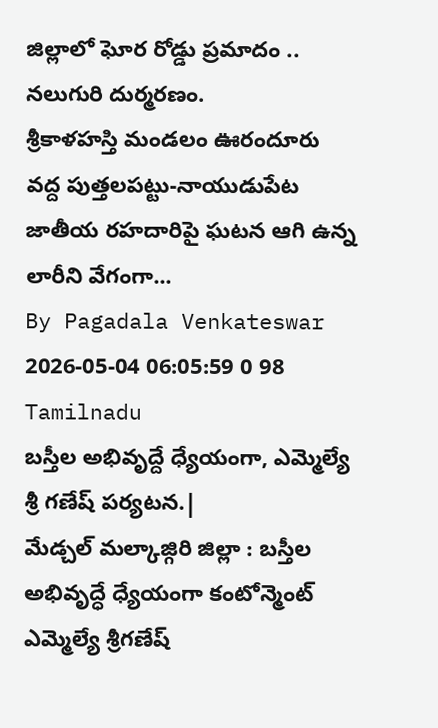జిల్లాలో ఘోర రోడ్డు ప్రమాదం .. నలుగురి దుర్మరణం.
శ్రీకాళహస్తి మండలం ఊరందూరు వద్ద పుత్తలపట్టు-నాయుడుపేట జాతీయ రహదారిపై ఘటన ఆగి ఉన్న లారీని వేగంగా...
By Pagadala Venkateswar 2026-05-04 06:05:59 0 98
Tamilnadu
బస్తీల అభివృద్దే ధ్యేయంగా, ఎమ్మెల్యే శ్రీ గణేష్ పర్యటన.|
మేడ్చల్ మల్కాజ్గిరి జిల్లా : బస్తీల అభివృద్ధే ధ్యేయంగా కంటోన్మెంట్ ఎమ్మెల్యే శ్రీగణేష్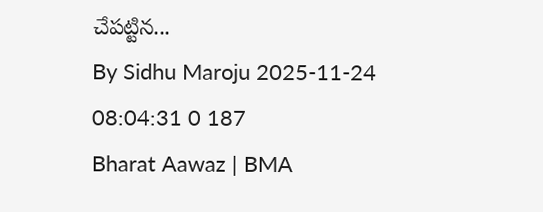చేపట్టిన...
By Sidhu Maroju 2025-11-24 08:04:31 0 187
Bharat Aawaz | BMA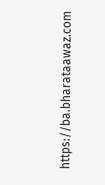https://ba.bharataawaz.com